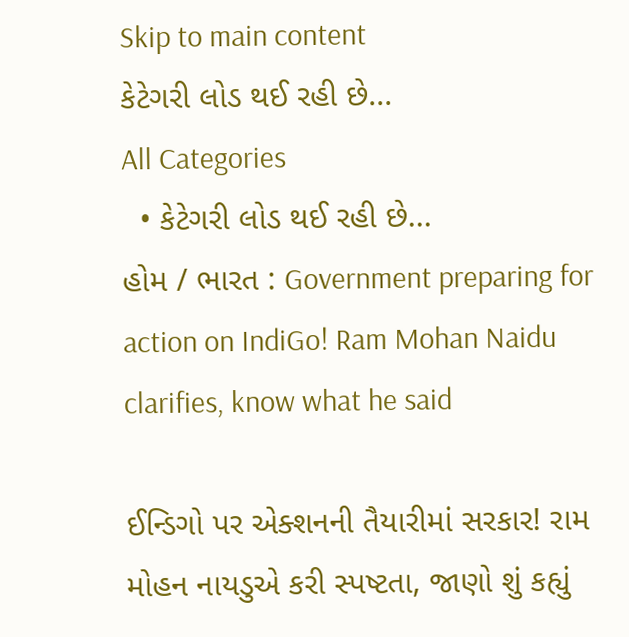Skip to main content
કેટેગરી લોડ થઈ રહી છે...
All Categories
  • કેટેગરી લોડ થઈ રહી છે...
હોમ / ભારત : Government preparing for action on IndiGo! Ram Mohan Naidu clarifies, know what he said

ઈન્ડિગો પર એક્શનની તૈયારીમાં સરકાર! રામ મોહન નાયડુએ કરી સ્પષ્ટતા, જાણો શું કહ્યું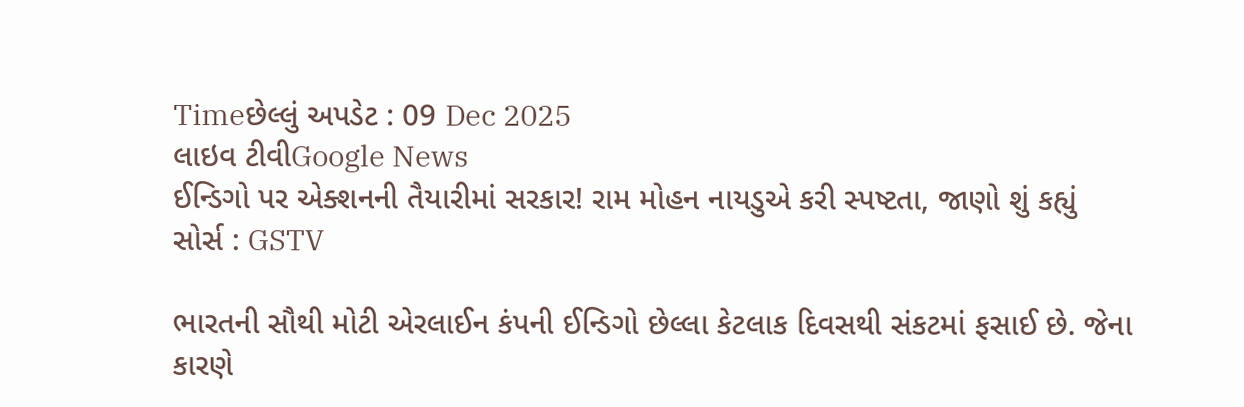Timeછેલ્લું અપડેટ : 09 Dec 2025
લાઇવ ટીવીGoogle News
ઈન્ડિગો પર એક્શનની તૈયારીમાં સરકાર! રામ મોહન નાયડુએ કરી સ્પષ્ટતા, જાણો શું કહ્યું
સોર્સ : GSTV

ભારતની સૌથી મોટી એરલાઈન કંપની ઈન્ડિગો છેલ્લા કેટલાક દિવસથી સંકટમાં ફસાઈ છે. જેના કારણે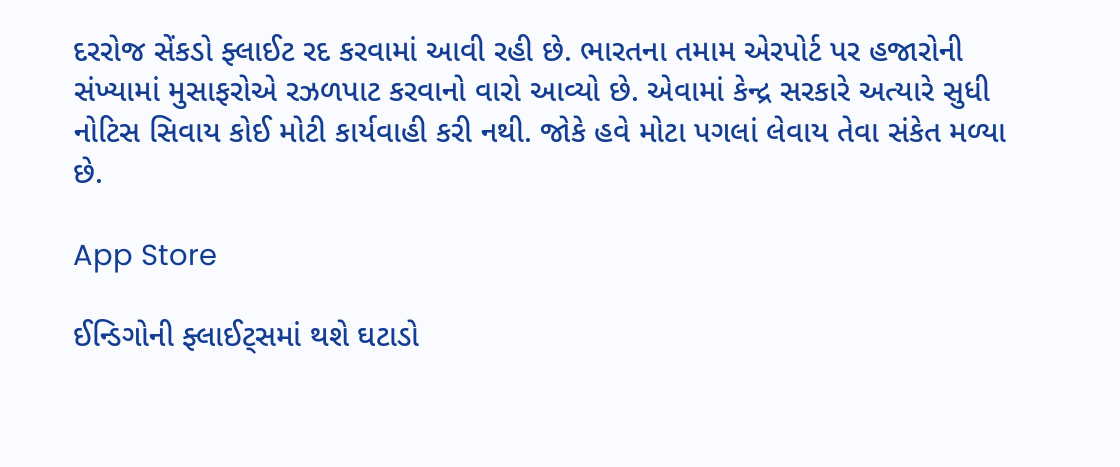દરરોજ સેંકડો ફ્લાઈટ રદ કરવામાં આવી રહી છે. ભારતના તમામ એરપોર્ટ પર હજારોની સંખ્યામાં મુસાફરોએ રઝળપાટ કરવાનો વારો આવ્યો છે. એવામાં કેન્દ્ર સરકારે અત્યારે સુધી નોટિસ સિવાય કોઈ મોટી કાર્યવાહી કરી નથી. જોકે હવે મોટા પગલાં લેવાય તેવા સંકેત મળ્યા છે.

App Store

ઈન્ડિગોની ફ્લાઈટ્સમાં થશે ઘટાડો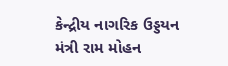કેન્દ્રીય નાગરિક ઉડ્ડયન મંત્રી રામ મોહન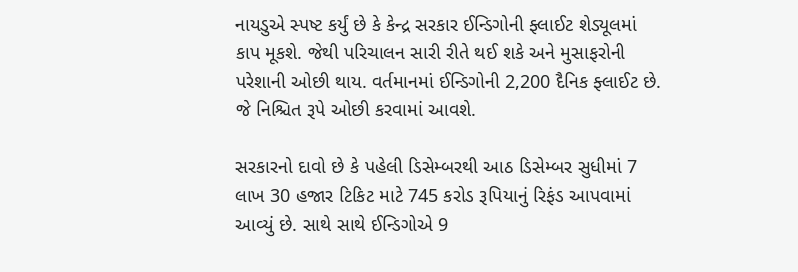નાયડુએ સ્પષ્ટ કર્યું છે કે કેન્દ્ર સરકાર ઈન્ડિગોની ફ્લાઈટ શેડ્યૂલમાં કાપ મૂકશે. જેથી પરિચાલન સારી રીતે થઈ શકે અને મુસાફરોની પરેશાની ઓછી થાય. વર્તમાનમાં ઈન્ડિગોની 2,200 દૈનિક ફ્લાઈટ છે. જે નિશ્ચિત રૂપે ઓછી કરવામાં આવશે.

સરકારનો દાવો છે કે પહેલી ડિસેમ્બરથી આઠ ડિસેમ્બર સુધીમાં 7 લાખ 30 હજાર ટિકિટ માટે 745 કરોડ રૂપિયાનું રિફંડ આપવામાં આવ્યું છે. સાથે સાથે ઈન્ડિગોએ 9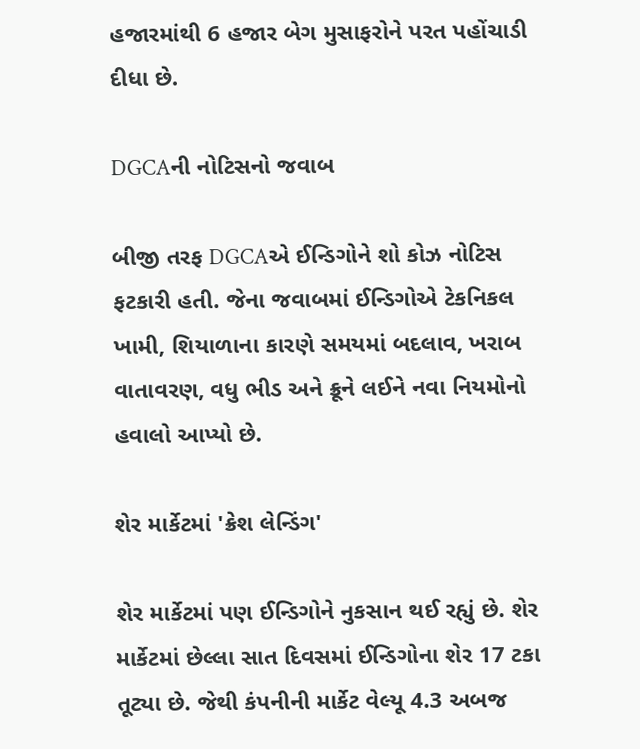હજારમાંથી 6 હજાર બેગ મુસાફરોને પરત પહોંચાડી દીધા છે.

DGCAની નોટિસનો જવાબ

બીજી તરફ DGCAએ ઈન્ડિગોને શો કોઝ નોટિસ ફટકારી હતી. જેના જવાબમાં ઈન્ડિગોએ ટેકનિકલ ખામી, શિયાળાના કારણે સમયમાં બદલાવ, ખરાબ વાતાવરણ, વધુ ભીડ અને ક્રૂને લઈને નવા નિયમોનો હવાલો આપ્યો છે.

શેર માર્કેટમાં 'ક્રેશ લેન્ડિંગ'

શેર માર્કેટમાં પણ ઈન્ડિગોને નુકસાન થઈ રહ્યું છે. શેર માર્કેટમાં છેલ્લા સાત દિવસમાં ઈન્ડિગોના શેર 17 ટકા તૂટ્યા છે. જેથી કંપનીની માર્કેટ વેલ્યૂ 4.3 અબજ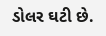ડોલર ઘટી છે.